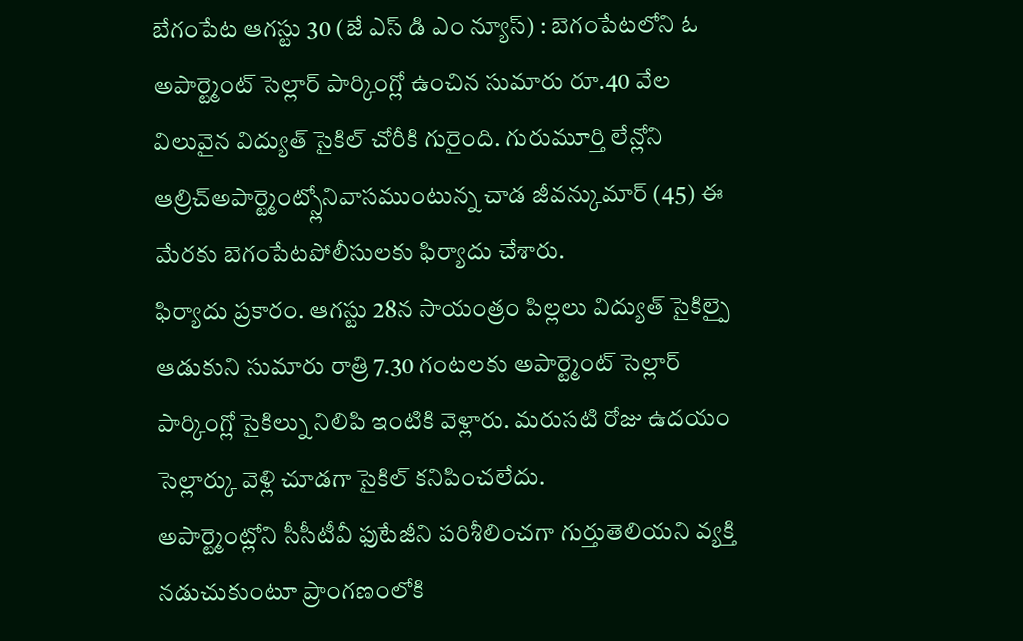బేగంపేట ఆగస్టు 30 (జే ఎస్ డి ఎం న్యూస్) : బెగంపేటలోని ఓ అపార్ట్మెంట్ సెల్లార్ పార్కింగ్లో ఉంచిన సుమారు రూ.40 వేల విలువైన విద్యుత్ సైకిల్ చోరీకి గురైంది. గురుమూర్తి లేన్లోని ఆల్రిచ్అపార్ట్మెంట్స్లోనివాసముంటున్న చాడ జీవన్కుమార్ (45) ఈ మేరకు బెగంపేటపోలీసులకు ఫిర్యాదు చేశారు.
ఫిర్యాదు ప్రకారం. ఆగస్టు 28న సాయంత్రం పిల్లలు విద్యుత్ సైకిల్పై ఆడుకుని సుమారు రాత్రి 7.30 గంటలకు అపార్ట్మెంట్ సెల్లార్ పార్కింగ్లో సైకిల్ను నిలిపి ఇంటికి వెళ్లారు. మరుసటి రోజు ఉదయం సెల్లార్కు వెళ్లి చూడగా సైకిల్ కనిపించలేదు.
అపార్ట్మెంట్లోని సీసీటీవీ ఫుటేజీని పరిశీలించగా గుర్తుతెలియని వ్యక్తి నడుచుకుంటూ ప్రాంగణంలోకి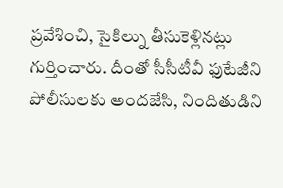ప్రవేశించి, సైకిల్ను తీసుకెళ్లినట్లు గుర్తించారు. దీంతో సీసీటీవీ ఫుటేజీని పోలీసులకు అందజేసి, నిందితుడిని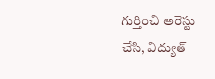గుర్తించి అరెస్టు చేసి, విద్యుత్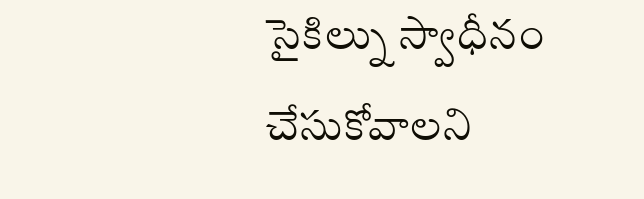సైకిల్ను స్వాధీనం చేసుకోవాలని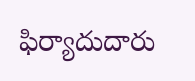ఫిర్యాదుదారు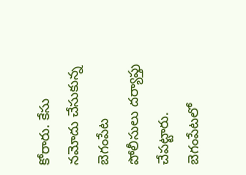కోరారు. కేసు నమోదు చేసుకున్న బెగంపేట పోలీసులు దర్యాప్తు చేపట్టారు.
బెగంపేటలో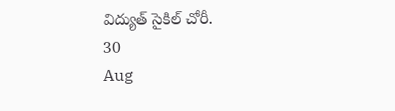విద్యుత్ సైకిల్ చోరీ.
30
Aug